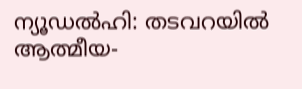ന്യൂഡൽഹി: തടവറയിൽ ആത്മീയ-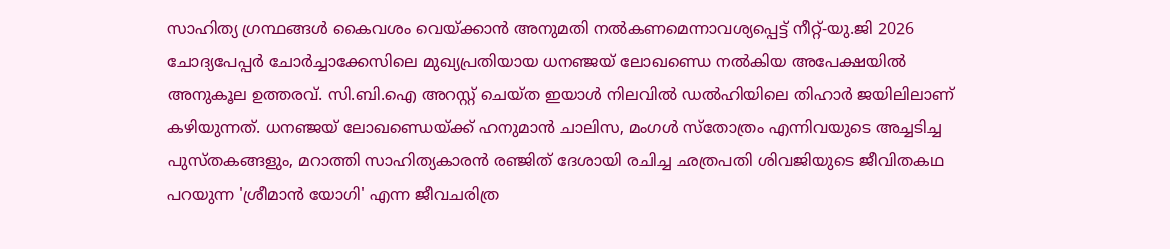സാഹിത്യ ഗ്രന്ഥങ്ങൾ കൈവശം വെയ്ക്കാൻ അനുമതി നൽകണമെന്നാവശ്യപ്പെട്ട് നീറ്റ്-യു.ജി 2026 ചോദ്യപേപ്പർ ചോർച്ചാക്കേസിലെ മുഖ്യപ്രതിയായ ധനഞ്ജയ് ലോഖണ്ഡെ നൽകിയ അപേക്ഷയിൽ അനുകൂല ഉത്തരവ്. സി.ബി.ഐ അറസ്റ്റ് ചെയ്ത ഇയാൾ നിലവിൽ ഡൽഹിയിലെ തിഹാർ ജയിലിലാണ് കഴിയുന്നത്. ധനഞ്ജയ് ലോഖണ്ഡെയ്ക്ക് ഹനുമാൻ ചാലിസ, മംഗൾ സ്തോത്രം എന്നിവയുടെ അച്ചടിച്ച പുസ്തകങ്ങളും, മറാത്തി സാഹിത്യകാരൻ രഞ്ജിത് ദേശായി രചിച്ച ഛത്രപതി ശിവജിയുടെ ജീവിതകഥ പറയുന്ന 'ശ്രീമാൻ യോഗി' എന്ന ജീവചരിത്ര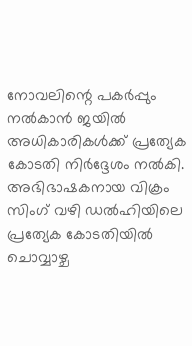നോവലിന്റെ പകർപ്പും നൽകാൻ ജയിൽ അധികാരികൾക്ക് പ്രത്യേക കോടതി നിർദ്ദേശം നൽകി.
അഭിഭാഷകനായ വിക്രം സിംഗ് വഴി ഡൽഹിയിലെ പ്രത്യേക കോടതിയിൽ ചൊവ്വാഴ്ച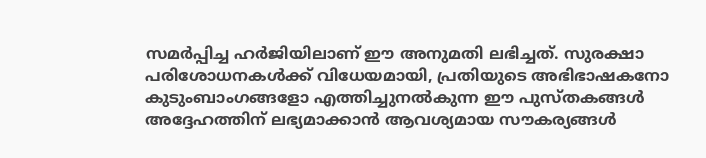സമർപ്പിച്ച ഹർജിയിലാണ് ഈ അനുമതി ലഭിച്ചത്. സുരക്ഷാ പരിശോധനകൾക്ക് വിധേയമായി, പ്രതിയുടെ അഭിഭാഷകനോ കുടുംബാംഗങ്ങളോ എത്തിച്ചുനൽകുന്ന ഈ പുസ്തകങ്ങൾ അദ്ദേഹത്തിന് ലഭ്യമാക്കാൻ ആവശ്യമായ സൗകര്യങ്ങൾ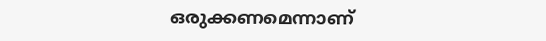ഒരുക്കണമെന്നാണ്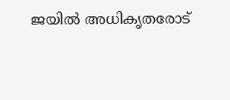ജയിൽ അധികൃതരോട്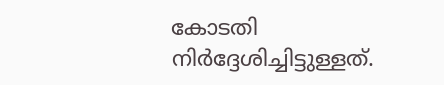കോടതി നിർദ്ദേശിച്ചിട്ടുള്ളത്.